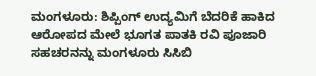ಮಂಗಳೂರು: ಶಿಪ್ಪಿಂಗ್ ಉದ್ಯಮಿಗೆ ಬೆದರಿಕೆ ಹಾಕಿದ ಆರೋಪದ ಮೇಲೆ ಭೂಗತ ಪಾತಕಿ ರವಿ ಪೂಜಾರಿ ಸಹಚರನನ್ನು ಮಂಗಳೂರು ಸಿಸಿಬಿ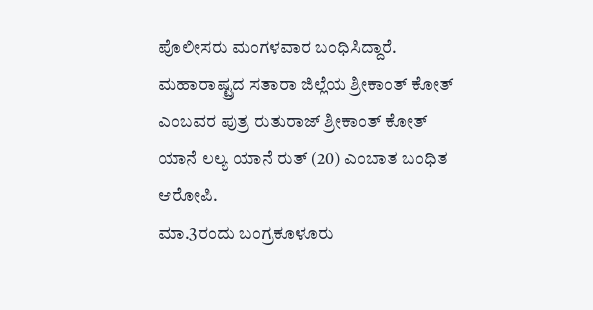ಪೊಲೀಸರು ಮಂಗಳವಾರ ಬಂಧಿಸಿದ್ದಾರೆ.
ಮಹಾರಾಷ್ಟ್ರದ ಸತಾರಾ ಜಿಲ್ಲೆಯ ಶ್ರೀಕಾಂತ್ ಕೋತ್ ಎಂಬವರ ಪುತ್ರ ರುತುರಾಜ್ ಶ್ರೀಕಾಂತ್ ಕೋತ್ ಯಾನೆ ಲಲ್ಯ ಯಾನೆ ರುತ್ (20) ಎಂಬಾತ ಬಂಧಿತ ಆರೋಪಿ.
ಮಾ.3ರಂದು ಬಂಗ್ರಕೂಳೂರು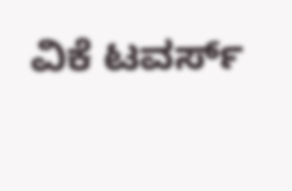ವಿಕೆ ಟವರ್ಸ್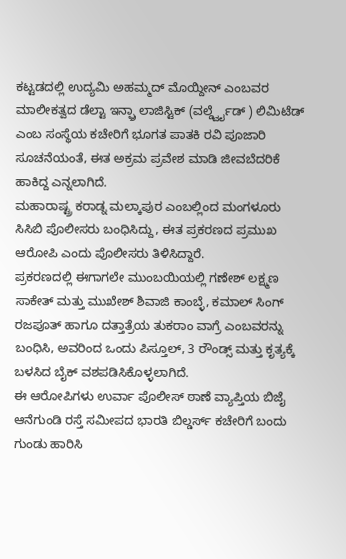ಕಟ್ಟಡದಲ್ಲಿ ಉದ್ಯಮಿ ಅಹಮ್ಮದ್ ಮೊಯ್ದೀನ್ ಎಂಬವರ ಮಾಲೀಕತ್ವದ ಡೆಲ್ಟಾ ಇನ್ಫ್ರಾ ಲಾಜಿಸ್ಟಿಕ್ (ವರ್ಲ್ಡ್ವೈಡ್ ) ಲಿಮಿಟೆಡ್ ಎಂಬ ಸಂಸ್ಥೆಯ ಕಚೇರಿಗೆ ಭೂಗತ ಪಾತಕಿ ರವಿ ಪೂಜಾರಿ ಸೂಚನೆಯಂತೆ, ಈತ ಅಕ್ರಮ ಪ್ರವೇಶ ಮಾಡಿ ಜೀವಬೆದರಿಕೆ ಹಾಕಿದ್ದ ಎನ್ನಲಾಗಿದೆ.
ಮಹಾರಾಷ್ಟ್ರ ಕರಾಡ್ನ ಮಲ್ಕಾಪುರ ಎಂಬಲ್ಲಿಂದ ಮಂಗಳೂರು ಸಿಸಿಬಿ ಪೊಲೀಸರು ಬಂಧಿಸಿದ್ದು, ಈತ ಪ್ರಕರಣದ ಪ್ರಮುಖ ಆರೋಪಿ ಎಂದು ಪೊಲೀಸರು ತಿಳಿಸಿದ್ದಾರೆ.
ಪ್ರಕರಣದಲ್ಲಿ ಈಗಾಗಲೇ ಮುಂಬಯಿಯಲ್ಲಿ ಗಣೇಶ್ ಲಕ್ಷ್ಮಣ ಸಾಕೇತ್ ಮತ್ತು ಮುಖೇಶ್ ಶಿವಾಜಿ ಕಾಂಬ್ಳೆ, ಕಮಾಲ್ ಸಿಂಗ್ ರಜಪೂತ್ ಹಾಗೂ ದತ್ತಾತ್ರೆಯ ತುಕರಾಂ ವಾಗ್ರೆ ಎಂಬವರನ್ನು ಬಂಧಿಸಿ, ಅವರಿಂದ ಒಂದು ಪಿಸ್ತೂಲ್, 3 ರೌಂಡ್ಸ್ ಮತ್ತು ಕೃತ್ಯಕ್ಕೆ ಬಳಸಿದ ಬೈಕ್ ವಶಪಡಿಸಿಕೊಳ್ಳಲಾಗಿದೆ.
ಈ ಆರೋಪಿಗಳು ಉರ್ವಾ ಪೊಲೀಸ್ ಠಾಣೆ ವ್ಯಾಪ್ತಿಯ ಬಿಜೈ ಆನೆಗುಂಡಿ ರಸ್ತೆ ಸಮೀಪದ ಭಾರತಿ ಬಿಲ್ಡರ್ಸ್ ಕಚೇರಿಗೆ ಬಂದು ಗುಂಡು ಹಾರಿಸಿ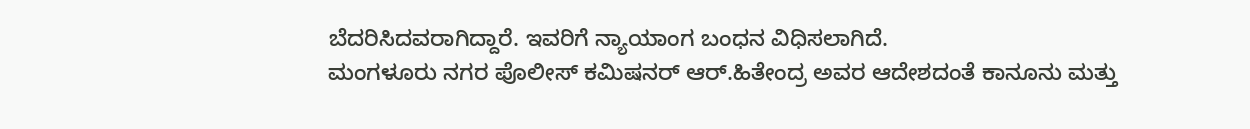ಬೆದರಿಸಿದವರಾಗಿದ್ದಾರೆ. ಇವರಿಗೆ ನ್ಯಾಯಾಂಗ ಬಂಧನ ವಿಧಿಸಲಾಗಿದೆ.
ಮಂಗಳೂರು ನಗರ ಪೊಲೀಸ್ ಕಮಿಷನರ್ ಆರ್.ಹಿತೇಂದ್ರ ಅವರ ಆದೇಶದಂತೆ ಕಾನೂನು ಮತ್ತು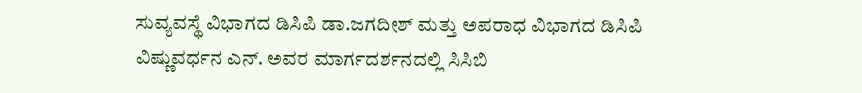ಸುವ್ಯವಸ್ಥೆ ವಿಭಾಗದ ಡಿಸಿಪಿ ಡಾ.ಜಗದೀಶ್ ಮತ್ತು ಅಪರಾಧ ವಿಭಾಗದ ಡಿಸಿಪಿ ವಿಷ್ಣುವರ್ಧನ ಎನ್. ಅವರ ಮಾರ್ಗದರ್ಶನದಲ್ಲಿ ಸಿಸಿಬಿ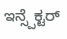ಇನ್ಸ್ಪೆಕ್ಟರ್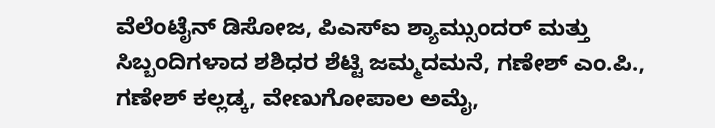ವೆಲೆಂಟೈನ್ ಡಿಸೋಜ, ಪಿಎಸ್ಐ ಶ್ಯಾಮ್ಸುಂದರ್ ಮತ್ತು ಸಿಬ್ಬಂದಿಗಳಾದ ಶಶಿಧರ ಶೆಟ್ಟಿ ಜಮ್ಮದಮನೆ, ಗಣೇಶ್ ಎಂ.ಪಿ., ಗಣೇಶ್ ಕಲ್ಲಡ್ಕ, ವೇಣುಗೋಪಾಲ ಅಮೈ,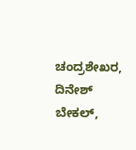ಚಂದ್ರಶೇಖರ, ದಿನೇಶ್ ಬೇಕಲ್,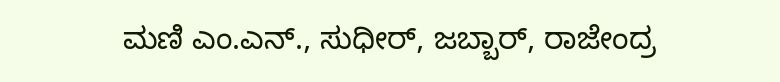ಮಣಿ ಎಂ.ಎನ್., ಸುಧೀರ್, ಜಬ್ಬಾರ್, ರಾಜೇಂದ್ರ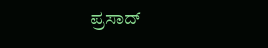ಪ್ರಸಾದ್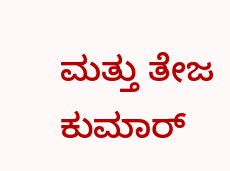ಮತ್ತು ತೇಜ ಕುಮಾರ್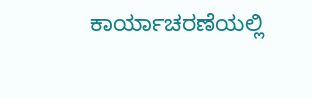ಕಾರ್ಯಾಚರಣೆಯಲ್ಲಿ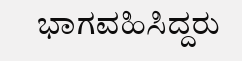ಭಾಗವಹಿಸಿದ್ದರು